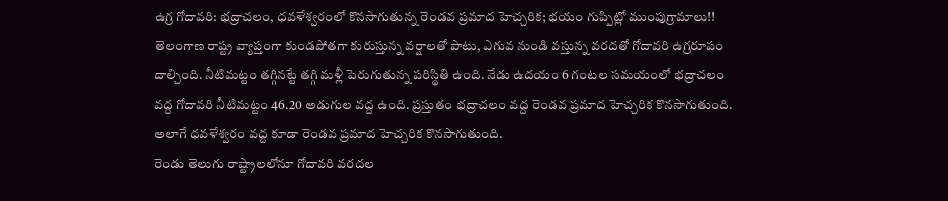ఉగ్ర గోదావరి: భద్రాచలం, ధవళేశ్వరంలో కొనసాగుతున్న రెండవ ప్రమాద హెచ్చరిక; భయం గుప్పిట్లో ముంపుగ్రామాలు!!
తెలంగాణ రాష్ట్ర వ్యాప్తంగా కుండపోతగా కురుస్తున్న వర్షాలతో పాటు, ఎగువ నుండి వస్తున్న వరదతో గోదావరి ఉగ్రరూపం దాల్చింది. నీటిమట్టం తగ్గినట్టే తగ్గి మళ్లీ పెరుగుతున్న పరిస్థితి ఉంది. నేడు ఉదయం 6 గంటల సమయంలో భద్రాచలం వద్ద గోదావరి నీటిమట్టం 46.20 అడుగుల వద్ద ఉంది. ప్రస్తుతం భద్రాచలం వద్ద రెండవ ప్రమాద హెచ్చరిక కొనసాగుతుంది. అలాగే ధవళేశ్వరం వద్ద కూడా రెండవ ప్రమాద హెచ్చరిక కొనసాగుతుంది.
రెండు తెలుగు రాష్ట్రాలలోనూ గోదావరి వరదల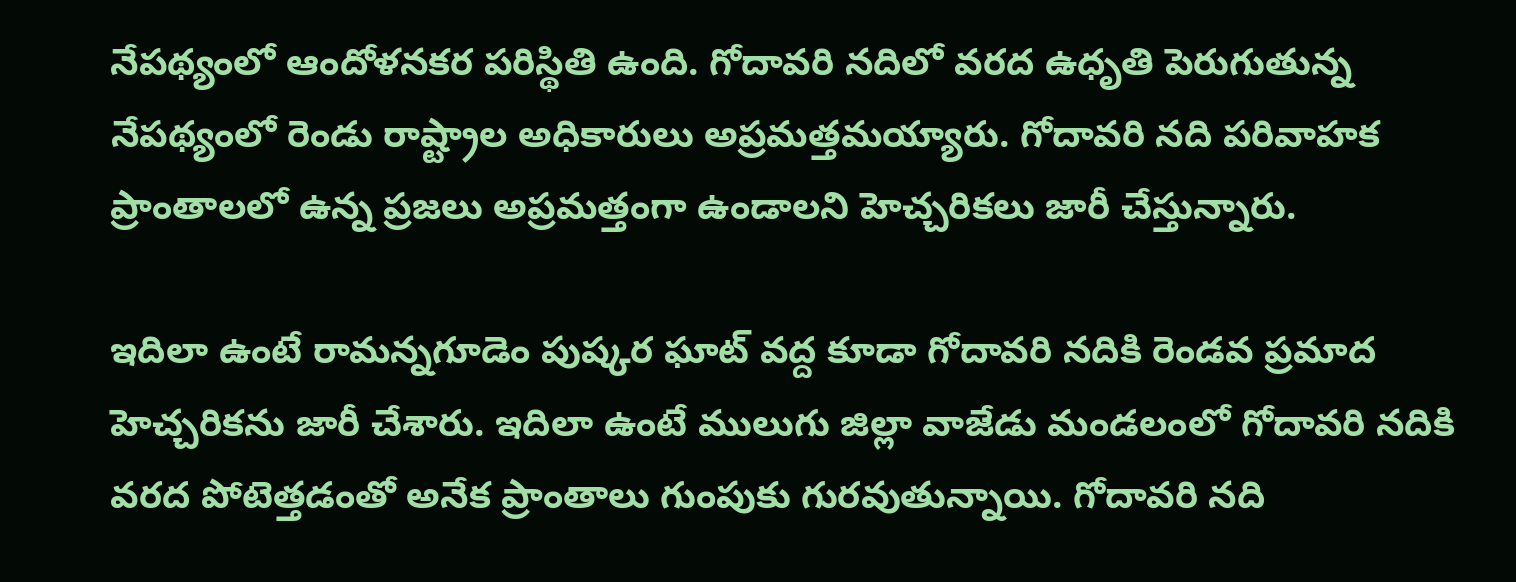నేపథ్యంలో ఆందోళనకర పరిస్థితి ఉంది. గోదావరి నదిలో వరద ఉధృతి పెరుగుతున్న నేపథ్యంలో రెండు రాష్ట్రాల అధికారులు అప్రమత్తమయ్యారు. గోదావరి నది పరివాహక ప్రాంతాలలో ఉన్న ప్రజలు అప్రమత్తంగా ఉండాలని హెచ్చరికలు జారీ చేస్తున్నారు.

ఇదిలా ఉంటే రామన్నగూడెం పుష్కర ఘాట్ వద్ద కూడా గోదావరి నదికి రెండవ ప్రమాద హెచ్చరికను జారీ చేశారు. ఇదిలా ఉంటే ములుగు జిల్లా వాజేడు మండలంలో గోదావరి నదికి వరద పోటెత్తడంతో అనేక ప్రాంతాలు గుంపుకు గురవుతున్నాయి. గోదావరి నది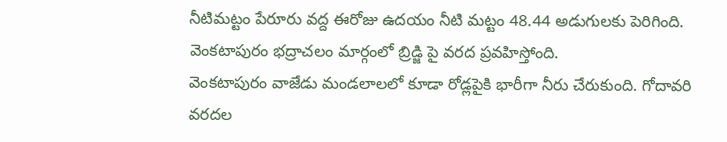నీటిమట్టం పేరూరు వద్ద ఈరోజు ఉదయం నీటి మట్టం 48.44 అడుగులకు పెరిగింది. వెంకటాపురం భద్రాచలం మార్గంలో బ్రిడ్జి పై వరద ప్రవహిస్తోంది.
వెంకటాపురం వాజేడు మండలాలలో కూడా రోడ్లపైకి భారీగా నీరు చేరుకుంది. గోదావరి వరదల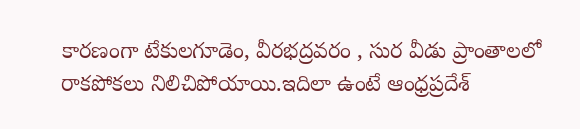కారణంగా టేకులగూడెం, వీరభద్రవరం , సుర వీడు ప్రాంతాలలో రాకపోకలు నిలిచిపోయాయి.ఇదిలా ఉంటే ఆంధ్రప్రదేశ్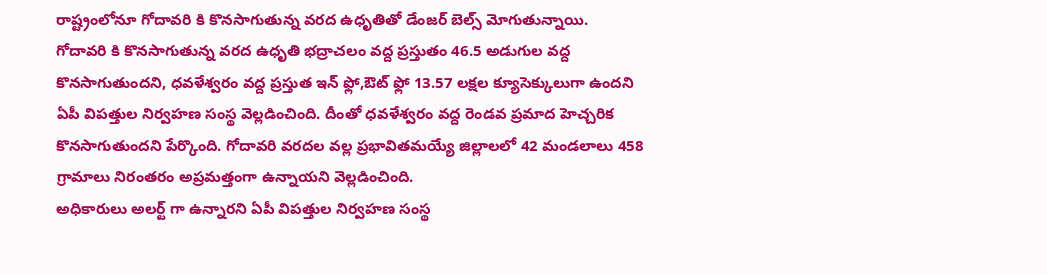రాష్ట్రంలోనూ గోదావరి కి కొనసాగుతున్న వరద ఉధృతితో డేంజర్ బెల్స్ మోగుతున్నాయి.
గోదావరి కి కొనసాగుతున్న వరద ఉధృతి భద్రాచలం వద్ద ప్రస్తుతం 46.5 అడుగుల వద్ద కొనసాగుతుందని, ధవళేశ్వరం వద్ద ప్రస్తుత ఇన్ ఫ్లో,ఔట్ ఫ్లో 13.57 లక్షల క్యూసెక్కులుగా ఉందని ఏపీ విపత్తుల నిర్వహణ సంస్థ వెల్లడించింది. దీంతో ధవళేశ్వరం వద్ద రెండవ ప్రమాద హెచ్చరిక కొనసాగుతుందని పేర్కొంది. గోదావరి వరదల వల్ల ప్రభావితమయ్యే జిల్లాలలో 42 మండలాలు 458 గ్రామాలు నిరంతరం అప్రమత్తంగా ఉన్నాయని వెల్లడించింది.
అధికారులు అలర్ట్ గా ఉన్నారని ఏపీ విపత్తుల నిర్వహణ సంస్థ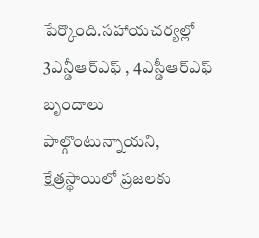పేర్కొంది.సహాయచర్యల్లో 3ఎన్డీఆర్ఎఫ్ , 4ఎస్డీఆర్ఎఫ్ బృందాలు పాల్గొంటున్నాయని, క్షేత్రస్థాయిలో ప్రజలకు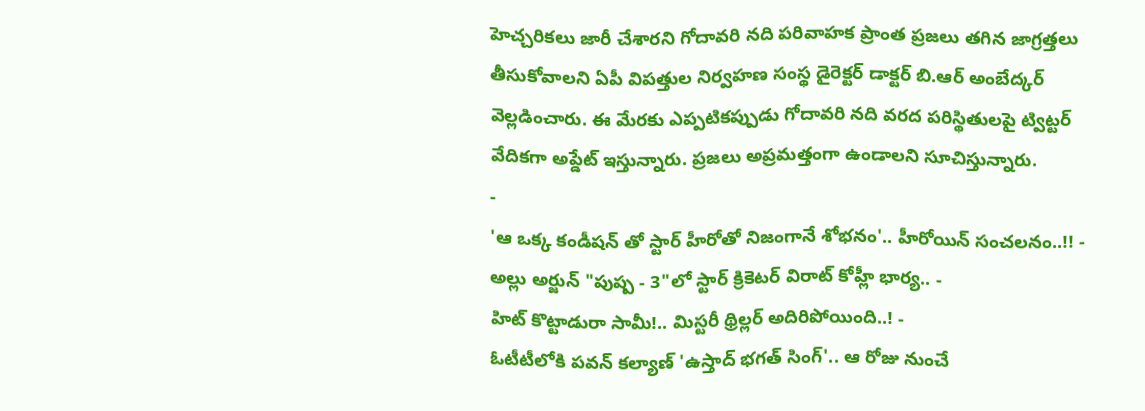హెచ్చరికలు జారీ చేశారని గోదావరి నది పరివాహక ప్రాంత ప్రజలు తగిన జాగ్రత్తలు తీసుకోవాలని ఏపీ విపత్తుల నిర్వహణ సంస్థ డైరెక్టర్ డాక్టర్ బి.ఆర్ అంబేద్కర్ వెల్లడించారు. ఈ మేరకు ఎప్పటికప్పుడు గోదావరి నది వరద పరిస్థితులపై ట్విట్టర్ వేదికగా అప్డేట్ ఇస్తున్నారు. ప్రజలు అప్రమత్తంగా ఉండాలని సూచిస్తున్నారు.
-
'ఆ ఒక్క కండీషన్ తో స్టార్ హీరోతో నిజంగానే శోభనం'.. హీరోయిన్ సంచలనం..!! -
అల్లు అర్జున్ "పుష్ప - 3"లో స్టార్ క్రికెటర్ విరాట్ కోహ్లీ భార్య.. -
హిట్ కొట్టాడురా సామీ!.. మిస్టరీ థ్రిల్లర్ అదిరిపోయింది..! -
ఓటీటీలోకి పవన్ కల్యాణ్ 'ఉస్తాద్ భగత్ సింగ్'.. ఆ రోజు నుంచే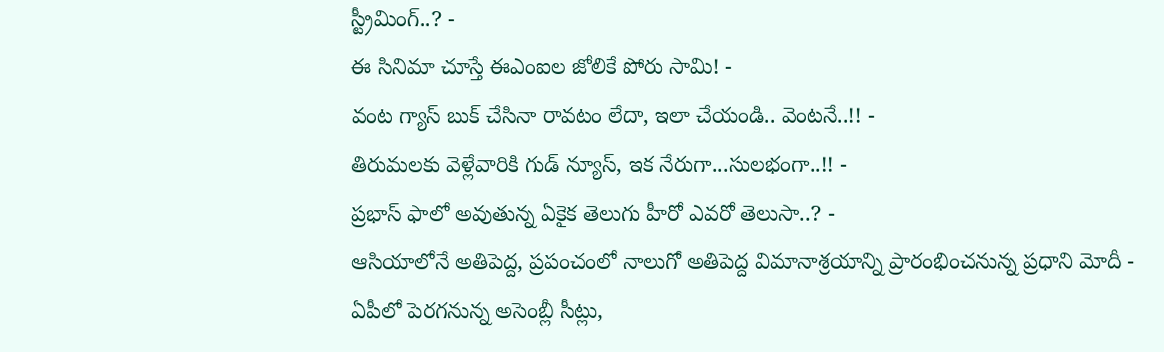స్ట్రీమింగ్..? -
ఈ సినిమా చూస్తే ఈఎంఐల జోలికే పోరు సామి! -
వంట గ్యాస్ బుక్ చేసినా రావటం లేదా, ఇలా చేయండి.. వెంటనే..!! -
తిరుమలకు వెళ్లేవారికి గుడ్ న్యూస్, ఇక నేరుగా...సులభంగా..!! -
ప్రభాస్ ఫాలో అవుతున్న ఏకైక తెలుగు హీరో ఎవరో తెలుసా..? -
ఆసియాలోనే అతిపెద్ద, ప్రపంచంలో నాలుగో అతిపెద్ద విమానాశ్రయాన్ని ప్రారంభించనున్న ప్రధాని మోదీ -
ఏపీలో పెరగనున్న అసెంబ్లీ సీట్లు,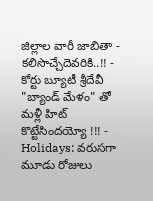జిల్లాల వారీ జాబితా - కలిసొచ్చేదెవరికి..!! -
కోర్టు బ్యూటీ శ్రీదేవీ "బ్యాండ్ మేళం" తో మళ్లీ హిట్ కొట్టేసిందయ్యో !!! -
Holidays: వరుసగా మూడు రోజులు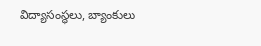విద్యాసంస్థలు, బ్యాంకులు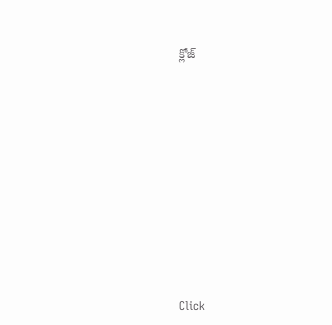క్లోజ్












Click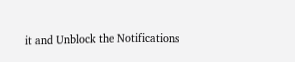it and Unblock the Notifications